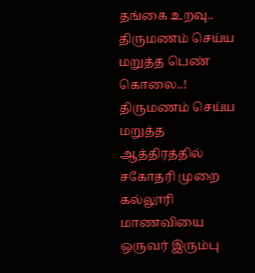தங்கை உறவு.. திருமணம் செய்ய மறுத்த பெண் கொலை..!
திருமணம் செய்ய மறுத்த ஆத்திரத்தில் சகோதரி முறை கல்லூரி மாணவியை ஒருவர் இரும்பு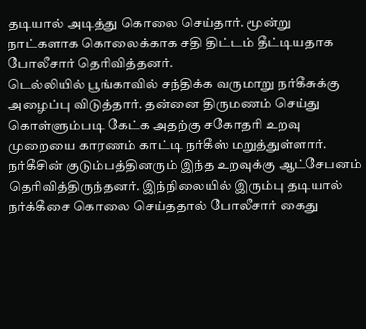தடியால் அடித்து கொலை செய்தார். மூன்று நாட்களாக கொலைக்காக சதி திட்டம் தீட்டியதாக போலீசார் தெரிவித்தனர்.
டெல்லியில் பூங்காவில் சந்திக்க வருமாறு நர்கீசுக்கு அழைப்பு விடுத்தார். தன்னை திருமணம் செய்து கொள்ளும்படி கேட்க அதற்கு சகோதரி உறவு முறையை காரணம் காட்டி நர்கீஸ் மறுத்துள்ளார்.
நர்கீசின் குடும்பத்தினரும் இந்த உறவுக்கு ஆட்சேபனம் தெரிவித்திருந்தனர். இந்நிலையில் இரும்பு தடியால் நர்க்கீசை கொலை செய்ததால் போலீசார் கைது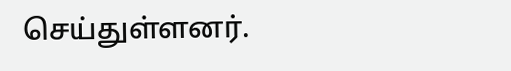செய்துள்ளனர்.